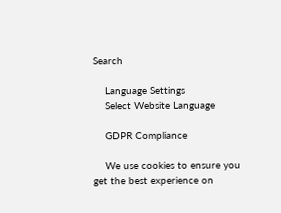Search

    Language Settings
    Select Website Language

    GDPR Compliance

    We use cookies to ensure you get the best experience on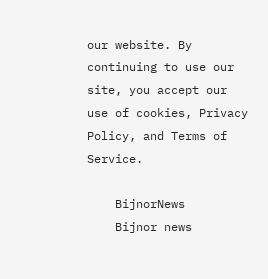our website. By continuing to use our site, you accept our use of cookies, Privacy Policy, and Terms of Service.

    BijnorNews
    Bijnor news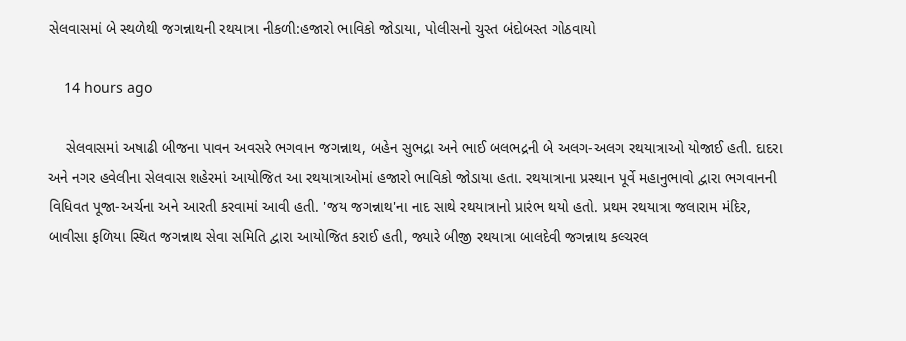સેલવાસમાં બે સ્થળેથી જગન્નાથની રથયાત્રા નીકળી:હજારો ભાવિકો જોડાયા, પોલીસનો ચુસ્ત બંદોબસ્ત ગોઠવાયો

    14 hours ago

    સેલવાસમાં અષાઢી બીજના પાવન અવસરે ભગવાન જગન્નાથ, બહેન સુભદ્રા અને ભાઈ બલભદ્રની બે અલગ-અલગ રથયાત્રાઓ યોજાઈ હતી. દાદરા અને નગર હવેલીના સેલવાસ શહેરમાં આયોજિત આ રથયાત્રાઓમાં હજારો ભાવિકો જોડાયા હતા. રથયાત્રાના પ્રસ્થાન પૂર્વે મહાનુભાવો દ્વારા ભગવાનની વિધિવત પૂજા-અર્ચના અને આરતી કરવામાં આવી હતી. 'જય જગન્નાથ'ના નાદ સાથે રથયાત્રાનો પ્રારંભ થયો હતો. પ્રથમ રથયાત્રા જલારામ મંદિર, બાવીસા ફળિયા સ્થિત જગન્નાથ સેવા સમિતિ દ્વારા આયોજિત કરાઈ હતી, જ્યારે બીજી રથયાત્રા બાલદેવી જગન્નાથ કલ્ચરલ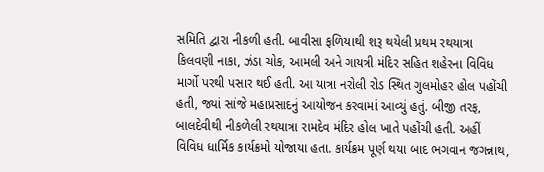સમિતિ દ્વારા નીકળી હતી. બાવીસા ફળિયાથી શરૂ થયેલી પ્રથમ રથયાત્રા કિલવણી નાકા, ઝંડા ચોક, આમલી અને ગાયત્રી મંદિર સહિત શહેરના વિવિધ માર્ગો પરથી પસાર થઈ હતી. આ યાત્રા નરોલી રોડ સ્થિત ગુલમોહર હોલ પહોંચી હતી, જ્યાં સાંજે મહાપ્રસાદનું આયોજન કરવામાં આવ્યું હતું. બીજી તરફ, બાલદેવીથી નીકળેલી રથયાત્રા રામદેવ મંદિર હોલ ખાતે પહોંચી હતી. અહીં વિવિધ ધાર્મિક કાર્યક્રમો યોજાયા હતા. કાર્યક્રમ પૂર્ણ થયા બાદ ભગવાન જગન્નાથ,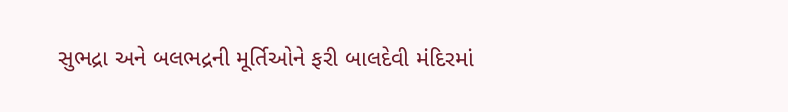સુભદ્રા અને બલભદ્રની મૂર્તિઓને ફરી બાલદેવી મંદિરમાં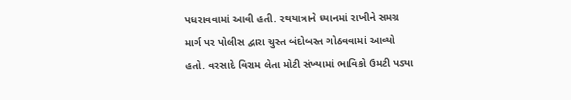પધરાવવામાં આવી હતી. રથયાત્રાને ધ્યાનમાં રાખીને સમગ્ર માર્ગ પર પોલીસ દ્વારા ચુસ્ત બંદોબસ્ત ગોઠવવામાં આવ્યો હતો. વરસાદે વિરામ લેતા મોટી સંખ્યામાં ભાવિકો ઉમટી પડ્યા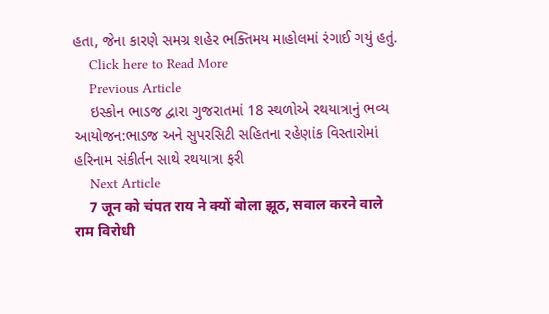હતા, જેના કારણે સમગ્ર શહેર ભક્તિમય માહોલમાં રંગાઈ ગયું હતું.
    Click here to Read More
    Previous Article
    ઇસ્કોન ભાડજ દ્વારા ગુજરાતમાં 18 સ્થળોએ રથયાત્રાનું ભવ્ય આયોજન:ભાડજ અને સુપરસિટી સહિતના રહેણાંક વિસ્તારોમાં હરિનામ સંકીર્તન સાથે રથયાત્રા ફરી
    Next Article
    7 जून को चंपत राय ने क्यों बोला झूठ, सवाल करने वाले राम विरोधी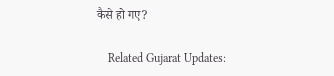कैसे हो गए?

    Related Gujarat Updates: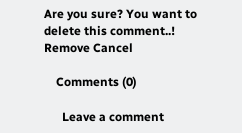Are you sure? You want to delete this comment..! Remove Cancel

    Comments (0)

      Leave a comment